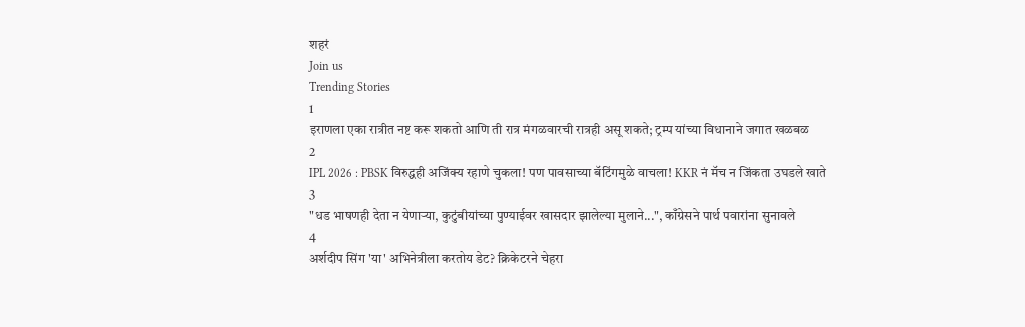शहरं
Join us
Trending Stories
1
इराणला एका रात्रीत नष्ट करू शकतो आणि ती रात्र मंगळवारची रात्रही असू शकते; ट्रम्प यांच्या विधानाने जगात खळबळ
2
IPL 2026 : PBSK विरुद्धही अजिंक्य रहाणे चुकला! पण पावसाच्या बॅटिंगमुळे वाचला! KKR नं मॅच न जिंकता उघडले खाते
3
"धड भाषणही देता न येणाऱ्या, कुटुंबीयांच्या पुण्याईवर खासदार झालेल्या मुलाने...", काँग्रेसने पार्थ पवारांना सुनावले
4
अर्शदीप सिंग 'या' अभिनेत्रीला करतोय डेट? क्रिकेटरने चेहरा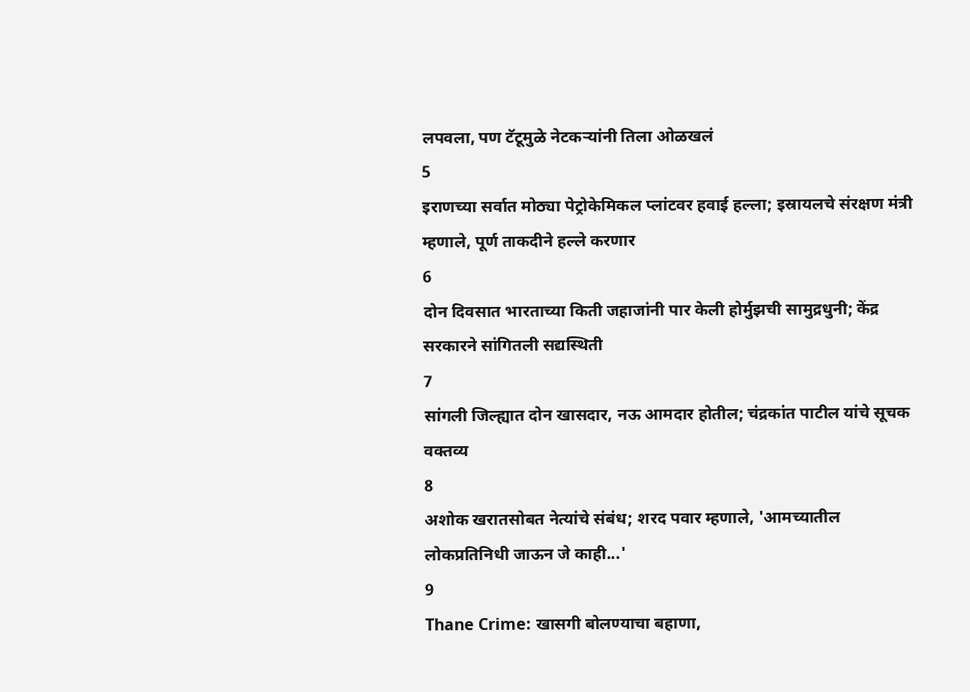लपवला, पण टॅटूमुळे नेटकऱ्यांनी तिला ओळखलं
5
इराणच्या सर्वात मोठ्या पेट्रोकेमिकल प्लांटवर हवाई हल्ला; इस्रायलचे संरक्षण मंत्री म्हणाले, पूर्ण ताकदीने हल्ले करणार
6
दोन दिवसात भारताच्या किती जहाजांनी पार केली होर्मुझची सामुद्रधुनी; केंद्र सरकारने सांगितली सद्यस्थिती
7
सांगली जिल्ह्यात दोन खासदार, नऊ आमदार होतील; चंद्रकांत पाटील यांचे सूचक वक्तव्य
8
अशोक खरातसोबत नेत्यांचे संबंध; शरद पवार म्हणाले, 'आमच्यातील लोकप्रतिनिधी जाऊन जे काही...'
9
Thane Crime: खासगी बोलण्याचा बहाणा,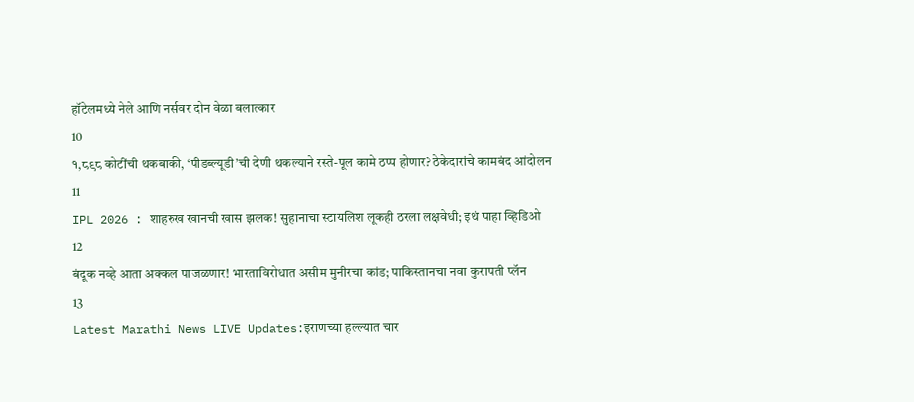हॉटेलमध्ये नेले आणि नर्सवर दोन वेळा बलात्कार
10
१,८९८ कोटींची थकबाकी, ‘पीडब्ल्यूडी’ची देणी थकल्याने रस्ते-पूल कामे ठप्प होणार? ठेकेदारांचे कामबंद आंदोलन
11
IPL 2026 : शाहरुख खानची खास झलक! सुहानाचा स्टायलिश लूकही ठरला लक्षवेधी; इथं पाहा व्हिडिओ
12
बंदूक नव्हे आता अक्कल पाजळणार! भारताविरोधात असीम मुनीरचा कांड; पाकिस्तानचा नवा कुरापती प्लॅन
13
Latest Marathi News LIVE Updates:इराणच्या हल्ल्यात चार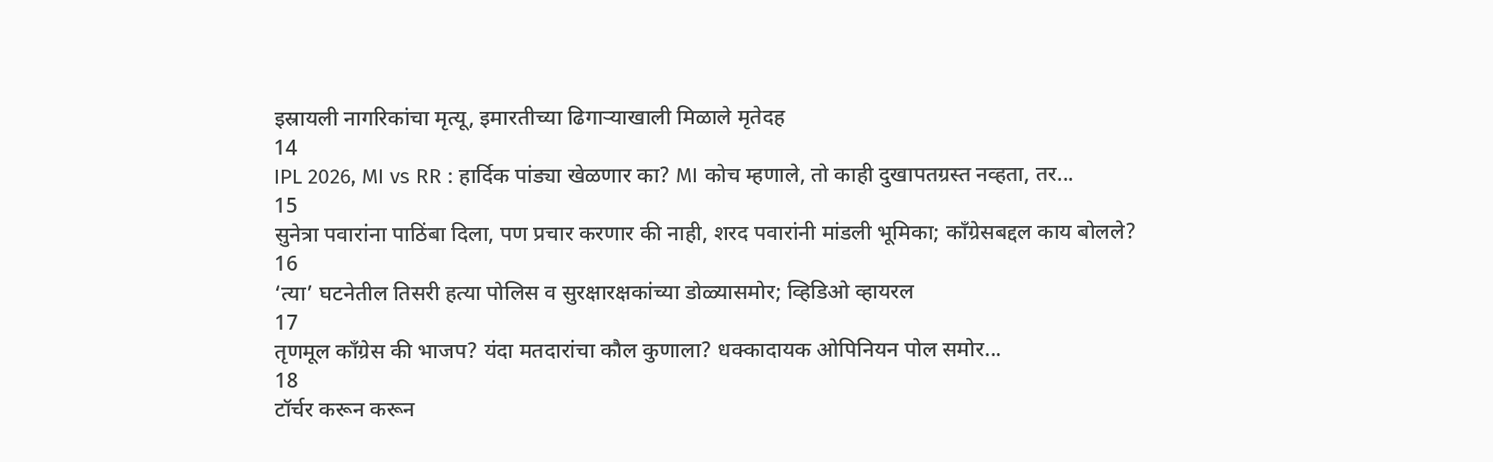इस्रायली नागरिकांचा मृत्यू, इमारतीच्या ढिगाऱ्याखाली मिळाले मृतेदह
14
IPL 2026, MI vs RR : हार्दिक पांड्या खेळणार का? MI कोच म्हणाले, तो काही दुखापतग्रस्त नव्हता, तर...
15
सुनेत्रा पवारांना पाठिंबा दिला, पण प्रचार करणार की नाही, शरद पवारांनी मांडली भूमिका; काँग्रेसबद्दल काय बोलले?
16
‘त्या’ घटनेतील तिसरी हत्या पोलिस व सुरक्षारक्षकांच्या डोळ्यासमोर; व्हिडिओ व्हायरल
17
तृणमूल काँग्रेस की भाजप? यंदा मतदारांचा कौल कुणाला? धक्कादायक ओपिनियन पोल समोर...
18
टॉर्चर करून करून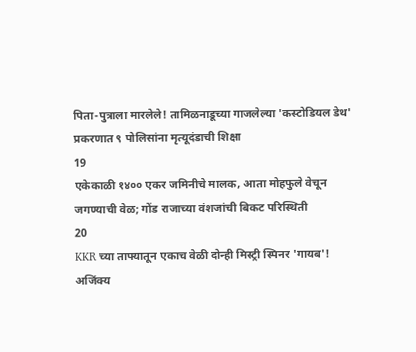पिता-पुत्राला मारलेले! तामिळनाडूच्या गाजलेल्या 'कस्टोडियल डेथ' प्रकरणात ९ पोलिसांना मृत्यूदंडाची शिक्षा
19
एकेकाळी १४०० एकर जमिनीचे मालक, आता मोहफुले वेचून जगण्याची वेळ; गोंड राजाच्या वंशजांची बिकट परिस्थिती
20
KKR च्या ताफ्यातून एकाच वेळी दोन्ही मिस्ट्री स्पिनर 'गायब'! अजिंक्य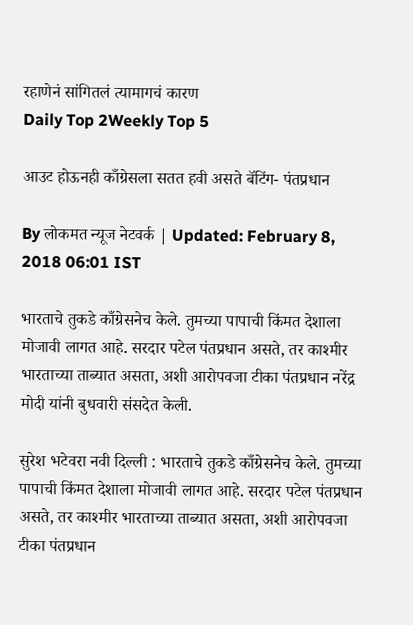रहाणेनं सांगितलं त्यामागचं कारण
Daily Top 2Weekly Top 5

आउट होऊनही काँग्रेसला सतत हवी असते बॅटिंग- पंतप्रधान

By लोकमत न्यूज नेटवर्क | Updated: February 8, 2018 06:01 IST

भारताचे तुकडे काँग्रेसनेच केले. तुमच्या पापाची किंमत देशाला मोजावी लागत आहे. सरदार पटेल पंतप्रधान असते, तर काश्मीर भारताच्या ताब्यात असता, अशी आरोपवजा टीका पंतप्रधान नरेंद्र मोदी यांनी बुधवारी संसदेत केली.

सुरेश भटेवरा नवी दिल्ली : भारताचे तुकडे काँग्रेसनेच केले. तुमच्या पापाची किंमत देशाला मोजावी लागत आहे. सरदार पटेल पंतप्रधान असते, तर काश्मीर भारताच्या ताब्यात असता, अशी आरोपवजा टीका पंतप्रधान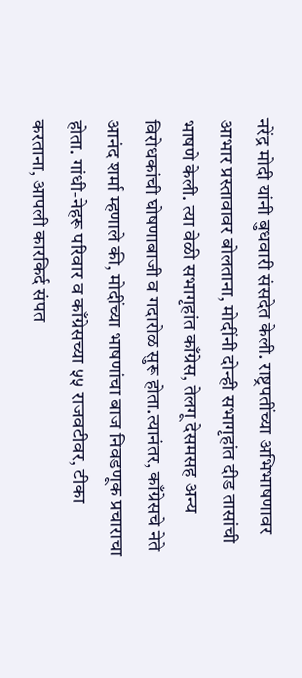नरेंद्र मोदी यांनी बुधवारी संसदेत केली. राष्ट्रपतींच्या अभिभाषणावर आभार प्रस्तावावर बोलताना, मोदींनी दोन्ही सभागृहांत दीड तासांची भाषणे केली. त्या वेळी सभागृहांत काँग्रेस, तेलगू देसमसह अन्य विरोधकांची घोषणाबाजी व गदारोळ सुरू होता.त्यानंतर, काँग्रेसचे नेते आनंद शर्मा म्हणाले की, मोदींच्या भाषणांचा बाज निवडणूक प्रचाराचा होता. गांधी-नेहरू परिवार व काँग्रेसच्या ५५ राजवटीवर, टीका करताना, आपली कारकिर्द संपत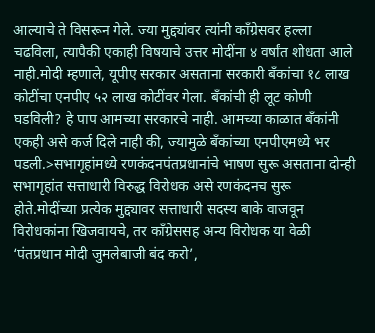आल्याचे ते विसरून गेले. ज्या मुद्द्यांवर त्यांनी काँग्रेसवर हल्ला चढविला, त्यापैकी एकाही विषयाचे उत्तर मोदींना ४ वर्षांत शोधता आले नाही.मोदी म्हणाले, यूपीए सरकार असताना सरकारी बँकांचा १८ लाख कोटींचा एनपीए ५२ लाख कोटींवर गेला. बँकांची ही लूट कोणी घडविली? हे पाप आमच्या सरकारचे नाही. आमच्या काळात बँकांनी एकही असे कर्ज दिले नाही की, ज्यामुळे बँकांच्या एनपीएमध्ये भर पडली.>सभागृहांमध्ये रणकंदनपंतप्रधानांचे भाषण सुरू असताना दोन्ही सभागृहांत सत्ताधारी विरुद्ध विरोधक असे रणकंदनच सुरू होते.मोदींच्या प्रत्येक मुद्द्यावर सत्ताधारी सदस्य बाके वाजवून विरोधकांना खिजवायचे, तर काँग्रेससह अन्य विरोधक या वेळी ‘पंतप्रधान मोदी जुमलेबाजी बंद करो’,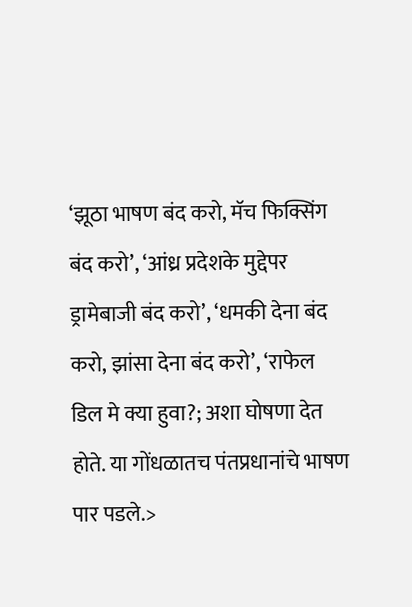‘झूठा भाषण बंद करो, मॅच फिक्सिंग बंद करो’, ‘आंध्र प्रदेशके मुद्देपर ड्रामेबाजी बंद करो’, ‘धमकी देना बंद करो, झांसा देना बंद करो’, ‘राफेल डिल मे क्या हुवा?; अशा घोषणा देत होते. या गोंधळातच पंतप्रधानांचे भाषण पार पडले.>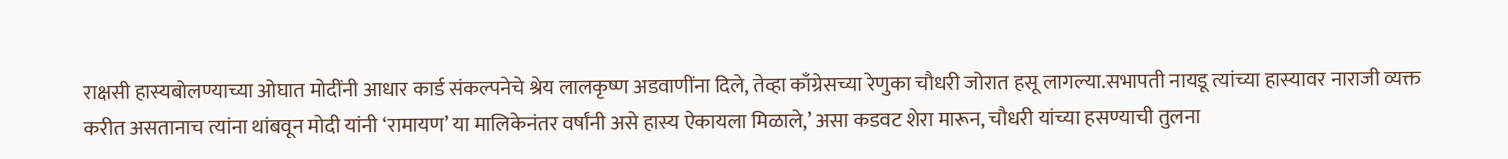राक्षसी हास्यबोलण्याच्या ओघात मोदींनी आधार कार्ड संकल्पनेचे श्रेय लालकृष्ण अडवाणींना दिले, तेव्हा काँग्रेसच्या रेणुका चौधरी जोरात हसू लागल्या.सभापती नायडू त्यांच्या हास्यावर नाराजी व्यक्त करीत असतानाच त्यांना थांबवून मोदी यांनी ‘रामायण’ या मालिकेनंतर वर्षांनी असे हास्य ऐकायला मिळाले,’ असा कडवट शेरा मारून, चौधरी यांच्या हसण्याची तुलना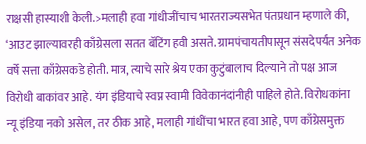राक्षसी हास्याशी केली.>मलाही हवा गांधीजींचाच भारतराज्यसभेत पंतप्रधान म्हणाले की, ‘आउट झाल्यावरही काँग्रेसला सतत बॅटिंग हवी असते. ग्रामपंचायतीपासून संसदेपर्यंत अनेक वर्षे सत्ता काँग्रेसकडे होती. मात्र, त्याचे सारे श्रेय एका कुटुंबालाच दिल्याने तो पक्ष आज विरोधी बाकांवर आहे. यंग इंडियाचे स्वप्न स्वामी विवेकानंदांनीही पाहिले होते. विरोधकांना न्यू इंडिया नको असेल, तर ठीक आहे, मलाही गांधींचा भारत हवा आहे, पण काँग्रेसमुक्त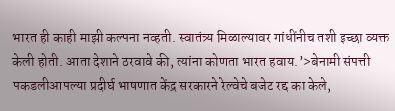भारत ही काही माझी कल्पना नव्हती. स्वातंत्र्य मिळाल्यावर गांधींनीच तशी इच्छा व्यक्त केली होती. आता देशाने ठरवावे की, त्यांना कोणता भारत हवाय.’>बेनामी संपत्ती पकडलीआपल्या प्रदीर्घ भाषणात केंद्र सरकारने रेल्वेचे बजेट रद्द का केले,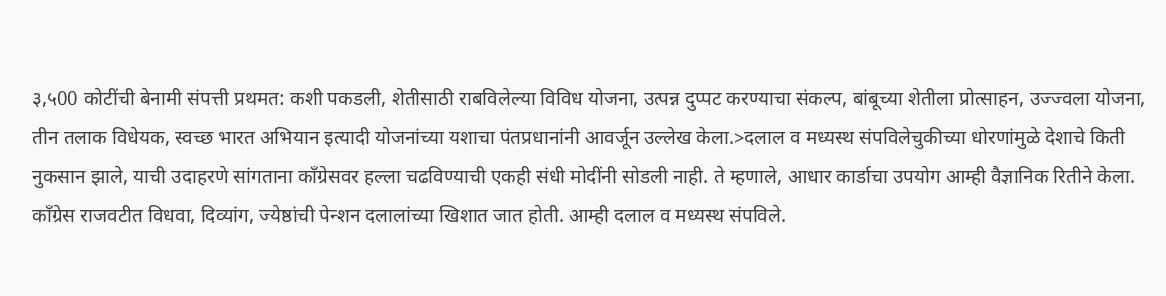३,५00 कोटींची बेनामी संपत्ती प्रथमत: कशी पकडली, शेतीसाठी राबविलेल्या विविध योजना, उत्पन्न दुप्पट करण्याचा संकल्प, बांबूच्या शेतीला प्रोत्साहन, उज्ज्वला योजना, तीन तलाक विधेयक, स्वच्छ भारत अभियान इत्यादी योजनांच्या यशाचा पंतप्रधानांनी आवर्जून उल्लेख केला.>दलाल व मध्यस्थ संपविलेचुकीच्या धोरणांमुळे देशाचे किती नुकसान झाले, याची उदाहरणे सांगताना काँग्रेसवर हल्ला चढविण्याची एकही संधी मोदींनी सोडली नाही. ते म्हणाले, आधार कार्डाचा उपयोग आम्ही वैज्ञानिक रितीने केला. काँग्रेस राजवटीत विधवा, दिव्यांग, ज्येष्ठांची पेन्शन दलालांच्या खिशात जात होती. आम्ही दलाल व मध्यस्थ संपविले.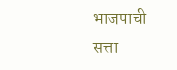भाजपाची सत्ता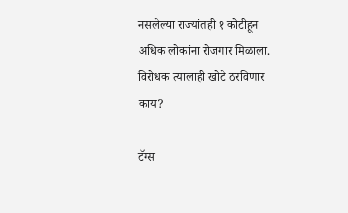नसलेल्या राज्यांतही १ कोटीहून अधिक लोकांना रोजगार मिळाला. विरोधक त्यालाही खोटे ठरविणार काय?

टॅग्स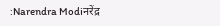:Narendra Modiनरेंद्र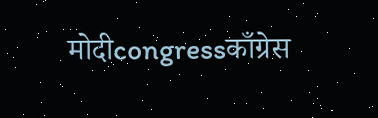मोदीcongressकाँग्रेस